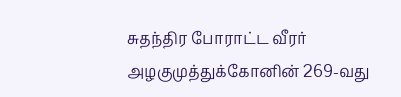சுதந்திர போராட்ட வீரர் அழகுமுத்துக்கோனின் 269-வது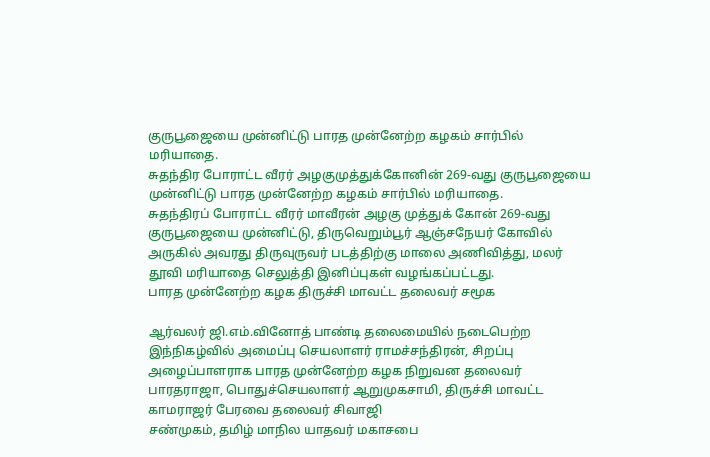குருபூஜையை முன்னிட்டு பாரத முன்னேற்ற கழகம் சார்பில் மரியாதை.
சுதந்திர போராட்ட வீரர் அழகுமுத்துக்கோனின் 269-வது குருபூஜையை முன்னிட்டு பாரத முன்னேற்ற கழகம் சார்பில் மரியாதை.
சுதந்திரப் போராட்ட வீரர் மாவீரன் அழகு முத்துக் கோன் 269-வது குருபூஜையை முன்னிட்டு, திருவெறும்பூர் ஆஞ்சநேயர் கோவில் அருகில் அவரது திருவுருவர் படத்திற்கு மாலை அணிவித்து, மலர் தூவி மரியாதை செலுத்தி இனிப்புகள் வழங்கப்பட்டது.
பாரத முன்னேற்ற கழக திருச்சி மாவட்ட தலைவர் சமூக

ஆர்வலர் ஜி.எம்.வினோத் பாண்டி தலைமையில் நடைபெற்ற இந்நிகழ்வில் அமைப்பு செயலாளர் ராமச்சந்திரன், சிறப்பு அழைப்பாளராக பாரத முன்னேற்ற கழக நிறுவன தலைவர் பாரதராஜா, பொதுச்செயலாளர் ஆறுமுகசாமி, திருச்சி மாவட்ட காமராஜர் பேரவை தலைவர் சிவாஜி
சண்முகம், தமிழ் மாநில யாதவர் மகாசபை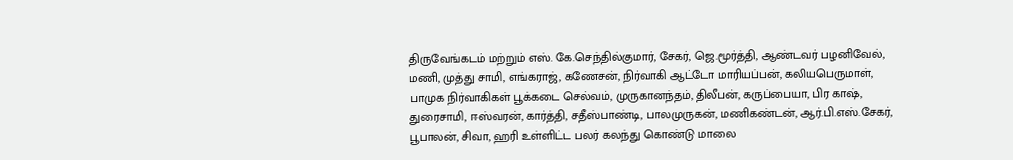திருவேங்கடம் மற்றும் எஸ். கே.செந்தில்குமார், சேகர், ஜெ.மூர்த்தி, ஆண்டவர் பழனிவேல், மணி, முத்து சாமி, எங்கராஜ், கணேசன், நிர்வாகி ஆட்டோ மாரியப்பன், கலியபெருமாள், பாமுக நிர்வாகிகள் பூக்கடை செல்வம், முருகானந்தம், திலீபன், கருப்பையா, பிர காஷ், துரைசாமி, ஈஸ்வரன், கார்த்தி, சதீஸ்பாண்டி, பாலமுருகன், மணிகண்டன், ஆர்.பி.எஸ்.சேகர், பூபாலன், சிவா, ஹரி உள்ளிட்ட பலர் கலந்து கொண்டு மாலை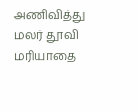அணிவித்து மலர் தூவி மரியாதை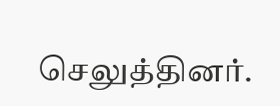செலுத்தினர்.